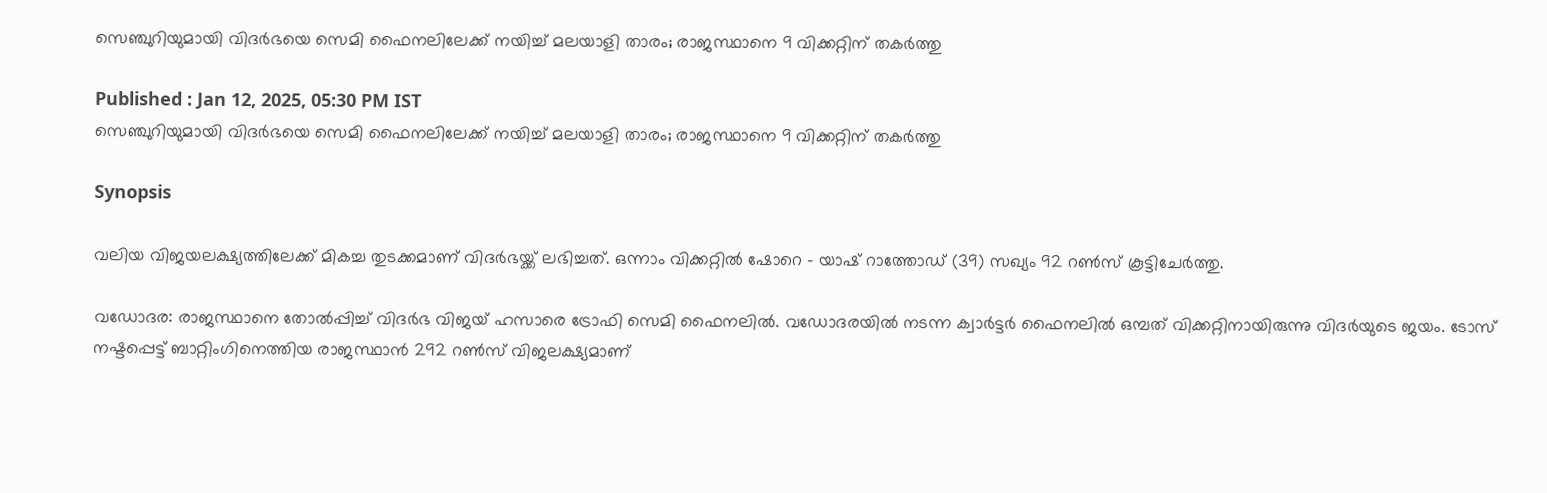സെഞ്ചുറിയുമായി വിദര്‍ഭയെ സെമി ഫൈനലിലേക്ക് നയിച്ച് മലയാളി താരം; രാജസ്ഥാനെ 9 വിക്കറ്റിന് തകര്‍ത്തു

Published : Jan 12, 2025, 05:30 PM IST
സെഞ്ചുറിയുമായി വിദര്‍ഭയെ സെമി ഫൈനലിലേക്ക് നയിച്ച് മലയാളി താരം; രാജസ്ഥാനെ 9 വിക്കറ്റിന് തകര്‍ത്തു

Synopsis

വലിയ വിജയലക്ഷ്യത്തിലേക്ക് മികച്ച തുടക്കമാണ് വിദര്‍ഭയ്ക്ക് ലഭിച്ചത്. ഒന്നാം വിക്കറ്റില്‍ ഷോറെ - യാഷ് റാത്തോഡ് (39) സഖ്യം 92 റണ്‍സ് കൂട്ടിചേര്‍ത്തു.

വഡോദര: രാജസ്ഥാനെ തോല്‍പ്പിച്ച് വിദര്‍ഭ വിജയ് ഹസാരെ ട്രോഫി സെമി ഫൈനലില്‍. വഡോദരയില്‍ നടന്ന ക്വാര്‍ട്ടര്‍ ഫൈനലില്‍ ഒമ്പത് വിക്കറ്റിനായിരുന്നു വിദര്‍യുടെ ജയം. ടോസ് നഷ്ടപ്പെട്ട് ബാറ്റിംഗിനെത്തിയ രാജസ്ഥാന്‍ 292 റണ്‍സ് വിജലക്ഷ്യമാണ്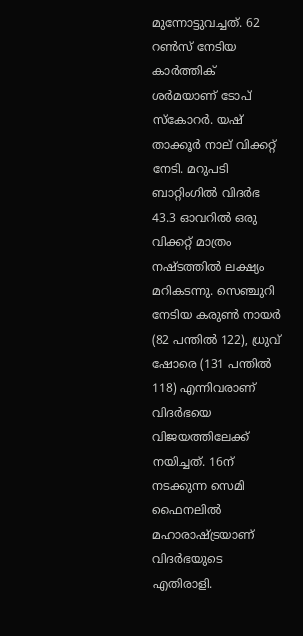മുന്നോട്ടുവച്ചത്. 62 റണ്‍സ് നേടിയ കാര്‍ത്തിക് ശര്‍മയാണ് ടോപ് സ്‌കോറര്‍. യഷ് താക്കൂര്‍ നാല് വിക്കറ്റ് നേടി. മറുപടി ബാറ്റിംഗില്‍ വിദര്‍ഭ 43.3 ഓവറില്‍ ഒരു വിക്കറ്റ് മാത്രം നഷ്ടത്തില്‍ ലക്ഷ്യം മറികടന്നു. സെഞ്ചുറി നേടിയ കരുണ്‍ നായര്‍ (82 പന്തില്‍ 122), ധ്രുവ് ഷോരെ (131 പന്തില്‍ 118) എന്നിവരാണ് വിദര്‍ഭയെ വിജയത്തിലേക്ക് നയിച്ചത്. 16ന് നടക്കുന്ന സെമി ഫൈനലില്‍ മഹാരാഷ്ട്രയാണ് വിദര്‍ഭയുടെ എതിരാളി.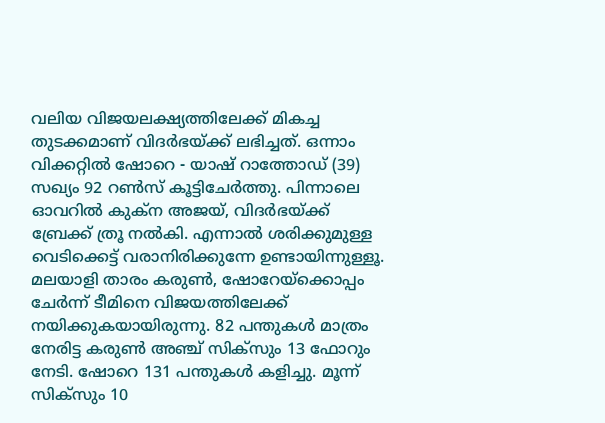വലിയ വിജയലക്ഷ്യത്തിലേക്ക് മികച്ച തുടക്കമാണ് വിദര്‍ഭയ്ക്ക് ലഭിച്ചത്. ഒന്നാം വിക്കറ്റില്‍ ഷോറെ - യാഷ് റാത്തോഡ് (39) സഖ്യം 92 റണ്‍സ് കൂട്ടിചേര്‍ത്തു. പിന്നാലെ ഓവറില്‍ കുക്‌ന അജയ്, വിദര്‍ഭയ്ക്ക് ബ്രേക്ക് ത്രൂ നല്‍കി. എന്നാല്‍ ശരിക്കുമുള്ള വെടിക്കെട്ട് വരാനിരിക്കുന്നേ ഉണ്ടായിന്നുള്ളൂ. മലയാളി താരം കരുണ്‍, ഷോറേയ്‌ക്കൊപ്പം ചേര്‍ന്ന് ടീമിനെ വിജയത്തിലേക്ക് നയിക്കുകയായിരുന്നു. 82 പന്തുകള്‍ മാത്രം നേരിട്ട കരുണ്‍ അഞ്ച് സിക്‌സും 13 ഫോറും നേടി. ഷോറെ 131 പന്തുകള്‍ കളിച്ചു. മൂന്ന് സിക്‌സും 10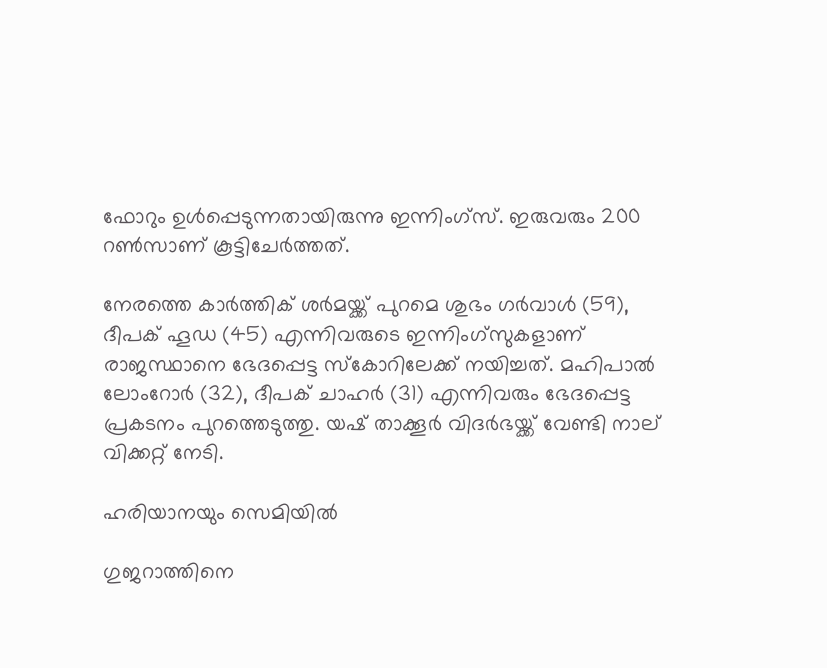ഫോറും ഉള്‍പ്പെടുന്നതായിരുന്നു ഇന്നിംഗ്‌സ്. ഇരുവരും 200 റണ്‍സാണ് കൂട്ടിചേര്‍ത്തത്.

നേരത്തെ കാര്‍ത്തിക് ശര്‍മയ്ക്ക് പുറമെ ശുഭം ഗര്‍വാള്‍ (59), ദീപക് ഹൂഡ (45) എന്നിവരുടെ ഇന്നിംഗ്‌സുകളാണ് രാജസ്ഥാനെ ഭേദപ്പെട്ട സ്‌കോറിലേക്ക് നയിച്ചത്. മഹിപാല്‍ ലോംറോര്‍ (32), ദീപക് ചാഹര്‍ (31) എന്നിവരും ഭേദപ്പെട്ട പ്രകടനം പുറത്തെടുത്തു. യഷ് താക്കൂര്‍ വിദര്‍ഭയ്ക്ക് വേണ്ടി നാല് വിക്കറ്റ് നേടി.

ഹരിയാനയും സെമിയില്‍

ഗുജറാത്തിനെ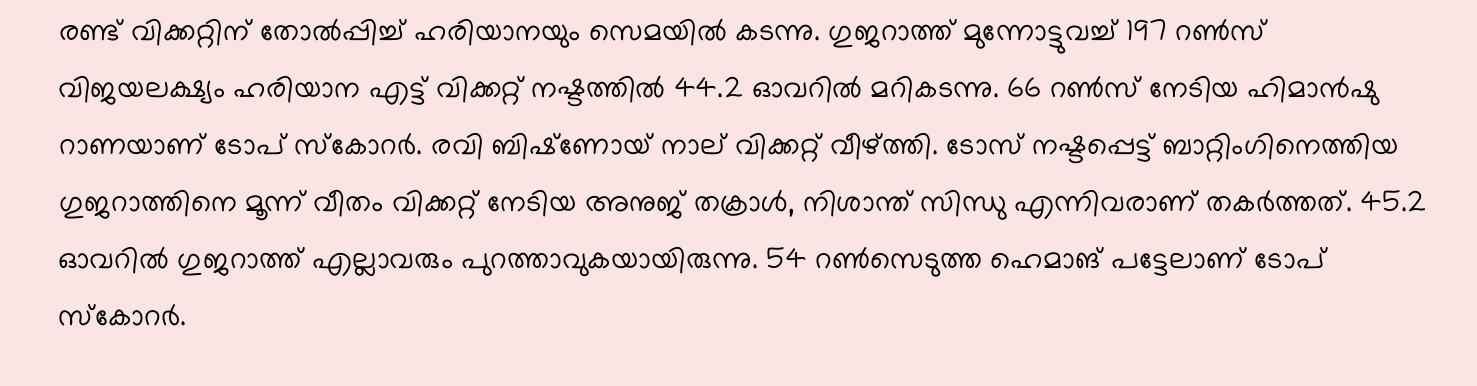രണ്ട് വിക്കറ്റിന് തോല്‍പ്പിച്ച് ഹരിയാനയും സെമയില്‍ കടന്നു. ഗുജറാത്ത് മുന്നോട്ടുവച്ച് 197 റണ്‍സ് വിജയലക്ഷ്യം ഹരിയാന എട്ട് വിക്കറ്റ് നഷ്ടത്തില്‍ 44.2 ഓവറില്‍ മറികടന്നു. 66 റണ്‍സ് നേടിയ ഹിമാന്‍ഷു റാണയാണ് ടോപ് സ്‌കോറര്‍. രവി ബിഷ്‌ണോയ് നാല് വിക്കറ്റ് വീഴ്ത്തി. ടോസ് നഷ്ടപ്പെട്ട് ബാറ്റിംഗിനെത്തിയ ഗുജറാത്തിനെ മൂന്ന് വീതം വിക്കറ്റ് നേടിയ അനുജ് തക്രാള്‍, നിശാന്ത് സിന്ധു എന്നിവരാണ് തകര്‍ത്തത്. 45.2 ഓവറില്‍ ഗുജറാത്ത് എല്ലാവരും പുറത്താവുകയായിരുന്നു. 54 റണ്‍സെടുത്ത ഹെമാങ് പട്ടേലാണ് ടോപ് സ്‌കോറര്‍.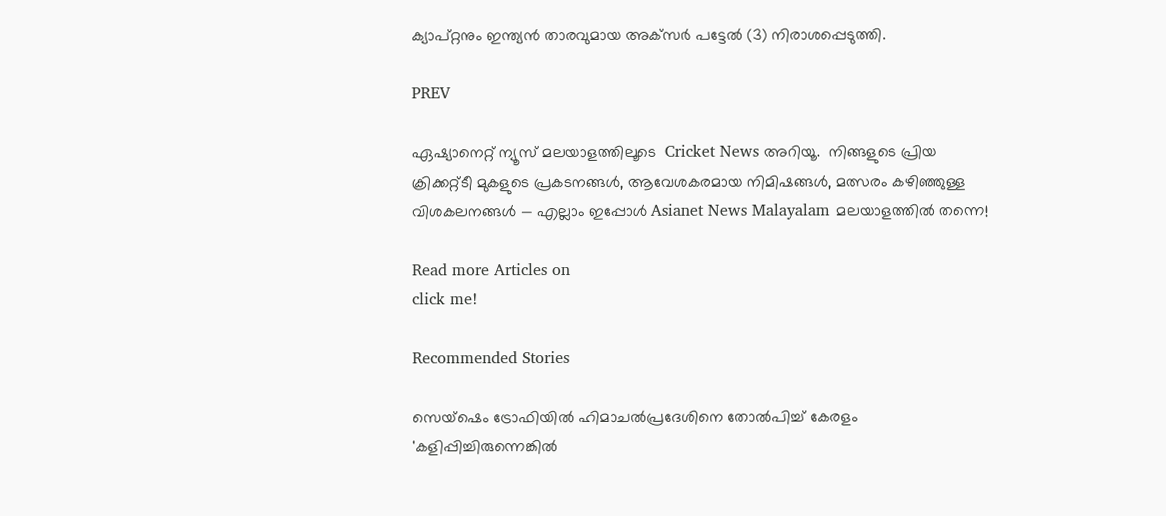ക്യാപ്റ്റനും ഇന്ത്യന്‍ താരവുമായ അക്‌സര്‍ പട്ടേല്‍ (3) നിരാശപ്പെടുത്തി.

PREV

ഏഷ്യാനെറ്റ് ന്യൂസ് മലയാളത്തിലൂടെ  Cricket News അറിയൂ.  നിങ്ങളുടെ പ്രിയ ക്രിക്കറ്റ്ടീ മുകളുടെ പ്രകടനങ്ങൾ, ആവേശകരമായ നിമിഷങ്ങൾ, മത്സരം കഴിഞ്ഞുള്ള വിശകലനങ്ങൾ — എല്ലാം ഇപ്പോൾ Asianet News Malayalam മലയാളത്തിൽ തന്നെ!

Read more Articles on
click me!

Recommended Stories

സെയ്ഷെം ട്രോഫിയിൽ ഹിമാചൽപ്രദേശിനെ തോല്‍പിച്ച് കേരളം
'കളിപ്പിച്ചിരുന്നെങ്കില്‍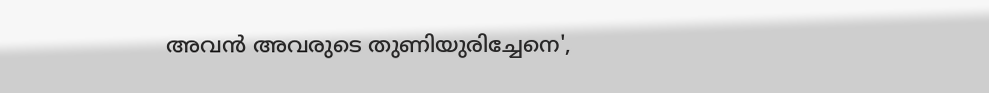അവൻ അവരുടെ തുണിയുരിച്ചേനെ',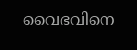വൈഭവിനെ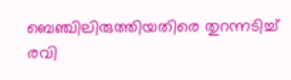ബെഞ്ചിലിരുത്തിയതിരെ തുറന്നടിച്ച് രവി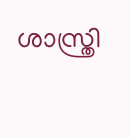ശാസ്ത്രി